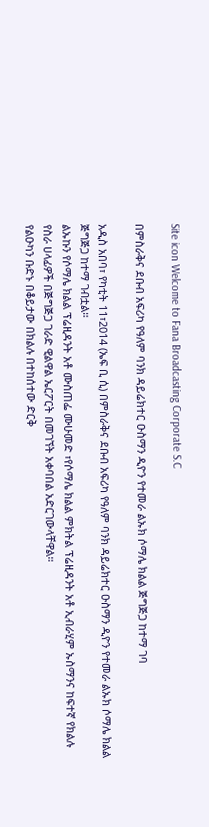Site icon Welcome to Fana Broadcasting Corporate S.C

በምስራቅና ደቡብ አፍሪካ የዓለም ባንክ ዳይሬክተር ዑስማን ዲዮን የተመራ ልኡክ ሶማሌ ክልል ጅግጅጋ ከተማ ገባ

አዲስ አበባ፣ የካቲት 11፣2014 (ኤፍ ቢ ሲ) በምስራቅና ደቡብ አፍሪካ የዓለም ባንክ ዳይሬክተር ዑስማን ዲዮን የተመራ ልኡክ ሶማሌ ክልል ጅግጅጋ ከተማ ገብቷል።
ልኡኩን የሶማሌ ክልል ፕሬዚዳንት አቶ ሙስጠፌ ሙሁመድ ፣የሶማሌ ክልል ምክትል ፕሬዚዳንት አቶ ኢብራሂም ኡስማንና ከፍተኛ የክልሉ የስራ ሀላፊዎች በጅግጅጋ ገራድ ዊልዋል ኤርፖርት በመገኘት አቀባበል አድርገውላቸዋል።
የልዑካን ቡድኑ በቆይታው በክልሉ በተከሰተው ድርቅ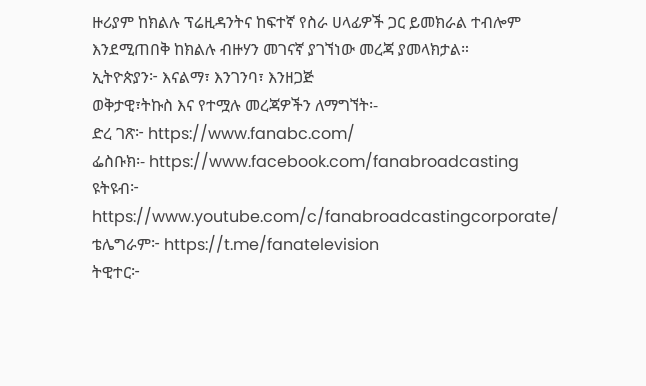ዙሪያም ከክልሉ ፕሬዚዳንትና ከፍተኛ የስራ ሀላፊዎች ጋር ይመክራል ተብሎም እንደሚጠበቅ ከክልሉ ብዙሃን መገናኛ ያገኘነው መረጃ ያመላክታል።
ኢትዮጵያን፦ እናልማ፣ እንገንባ፣ እንዘጋጅ
ወቅታዊ፣ትኩስ እና የተሟሉ መረጃዎችን ለማግኘት፡-
ድረ ገጽ፦ https://www.fanabc.com/
ፌስቡክ፡- https://www.facebook.com/fanabroadcasting
ዩትዩብ፦ https://www.youtube.com/c/fanabroadcastingcorporate/
ቴሌግራም፦ https://t.me/fanatelevision
ትዊተር፦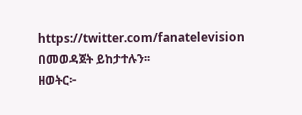https://twitter.com/fanatelevision በመወዳጀት ይከታተሉን፡፡
ዘወትር፦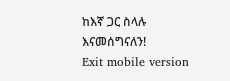ከእኛ ጋር ስላሉ እናመሰግናለን!
Exit mobile version